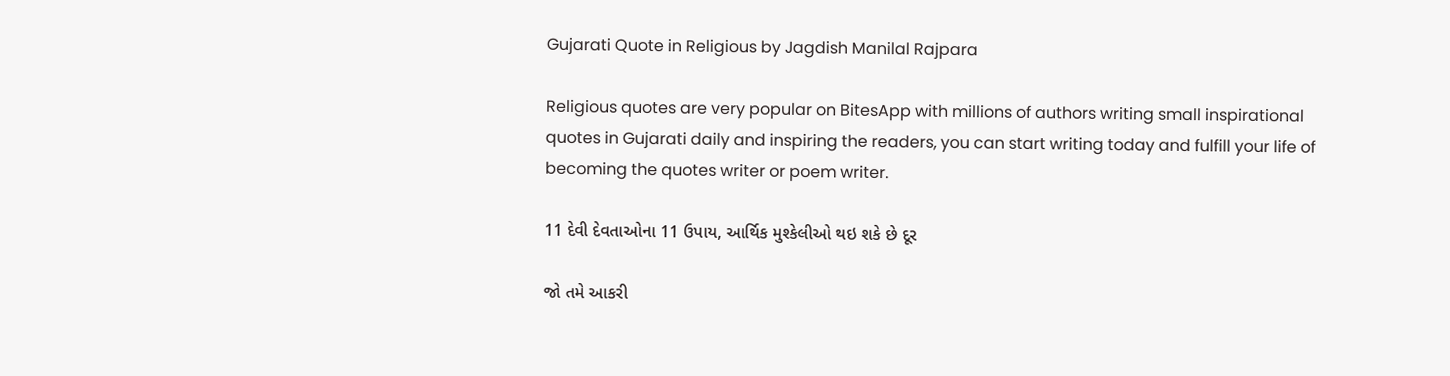Gujarati Quote in Religious by Jagdish Manilal Rajpara

Religious quotes are very popular on BitesApp with millions of authors writing small inspirational quotes in Gujarati daily and inspiring the readers, you can start writing today and fulfill your life of becoming the quotes writer or poem writer.

11 દેવી દેવતાઓના 11 ઉપાય, આર્થિક મુશ્કેલીઓ થઇ શકે છે દૂર

જો તમે આકરી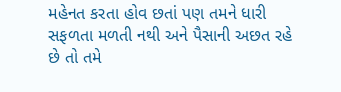મહેનત કરતા હોવ છતાં પણ તમને ધારી સફળતા મળતી નથી અને પૈસાની અછત રહે છે તો તમે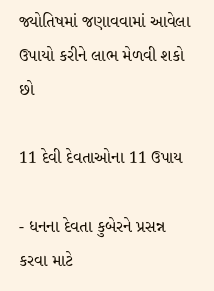જ્યોતિષમાં જણાવવામાં આવેલા ઉપાયો કરીને લાભ મેળવી શકો છો

11 દેવી દેવતાઓના 11 ઉપાય

- ધનના દેવતા કુબેરને પ્રસન્ન કરવા માટે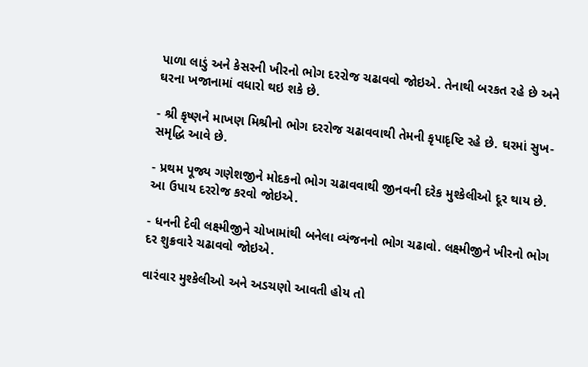પાળા લાડું અને કેસરની ખીરનો ભોગ દરરોજ ચઢાવવો જોઇએ. તેનાથી બરકત રહે છે અને ઘરના ખજાનામાં વધારો થઇ શકે છે.

- શ્રી કૃષ્ણને માખણ મિશ્રીનો ભોગ દરરોજ ચઢાવવાથી તેમની કૃપાદૃષ્ટિ રહે છે. ઘરમાં સુખ-સમૃદ્ધિ આવે છે.

- પ્રથમ પૂજ્ય ગણેશજીને મોદકનો ભોગ ચઢાવવાથી જીનવની દરેક મુશ્કેલીઓ દૂર થાય છે. આ ઉપાય દરરોજ કરવો જોઇએ.

- ધનની દેવી લક્ષ્મીજીને ચોખામાંથી બનેલા વ્યંજનનો ભોગ ચઢાવો. લક્ષ્મીજીને ખીરનો ભોગ દર શુક્રવારે ચઢાવવો જોઇએ.

વારંવાર મુશ્કેલીઓ અને અડચણો આવતી હોય તો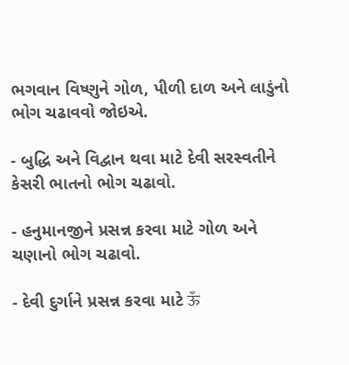ભગવાન વિષ્ણુને ગોળ, પીળી દાળ અને લાડુંનો ભોગ ચઢાવવો જોઇએ.

- બુદ્ધિ અને વિદ્વાન થવા માટે દેવી સરસ્વતીને કેસરી ભાતનો ભોગ ચઢાવો.

- હનુમાનજીને પ્રસન્ન કરવા માટે ગોળ અને ચણાનો ભોગ ચઢાવો.

- દેવી દુર્ગાને પ્રસન્ન કરવા માટે ऊँ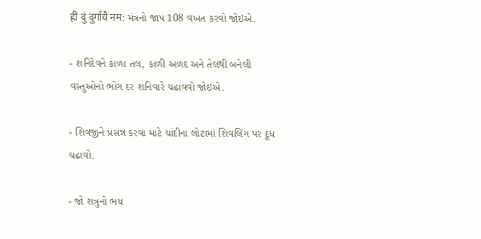ह्रीं दुं दुर्गायै नम: મંત્રનો જાપ 108 વખત કરવો જોઇએ.

- શનિદેવને કાળા તલ, કાળી અળદ અને તેલથી બનેલી વસ્તુઓનો ભોગ દર શનિવારે ચઢાવવો જોઇએ.

- શિવજીને પ્રસન્ન કરવા માટે ચાંદીના લોટામાં શિવલિંગ પર દૂધ ચઢાવો.

- જો શત્રુનો ભય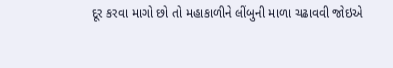દૂર કરવા માગો છો તો મહાકાળીને લીંબુની માળા ચઢાવવી જોઇએ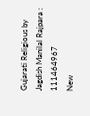Gujarati Religious by Jagdish Manilal Rajpara : 111464967
New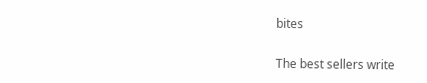bites

The best sellers write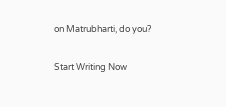on Matrubharti, do you?

Start Writing Now